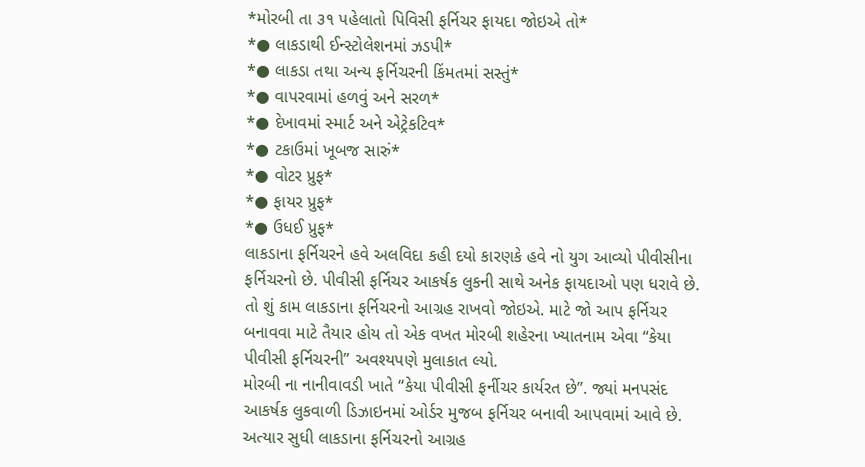*મોરબી તા ૩૧ પહેલાતો પિવિસી ફર્નિચર ફાયદા જોઇએ તો*
*● લાકડાથી ઈન્સ્ટોલેશનમાં ઝડપી*
*● લાકડા તથા અન્ય ફર્નિચરની કિંમતમાં સસ્તું*
*● વાપરવામાં હળવું અને સરળ*
*● દેખાવમાં સ્માર્ટ અને એટ્રેકટિવ*
*● ટકાઉમાં ખૂબજ સારું*
*● વોટર પ્રુફ*
*● ફાયર પ્રુફ*
*● ઉધઈ પ્રુફ*
લાકડાના ફર્નિચરને હવે અલવિદા કહી દયો કારણકે હવે નો યુગ આવ્યો પીવીસીના ફર્નિચરનો છે. પીવીસી ફર્નિચર આકર્ષક લુકની સાથે અનેક ફાયદાઓ પણ ધરાવે છે. તો શું કામ લાકડાના ફર્નિચરનો આગ્રહ રાખવો જોઇએ. માટે જો આપ ફર્નિચર બનાવવા માટે તૈયાર હોય તો એક વખત મોરબી શહેરના ખ્યાતનામ એવા “કેયા પીવીસી ફર્નિચરની” અવશ્યપણે મુલાકાત લ્યો.
મોરબી ના નાનીવાવડી ખાતે “કેયા પીવીસી ફર્નીચર કાર્યરત છે”. જ્યાં મનપસંદ આકર્ષક લુકવાળી ડિઝાઇનમાં ઓર્ડર મુજબ ફર્નિચર બનાવી આપવામાં આવે છે. અત્યાર સુધી લાકડાના ફર્નિચરનો આગ્રહ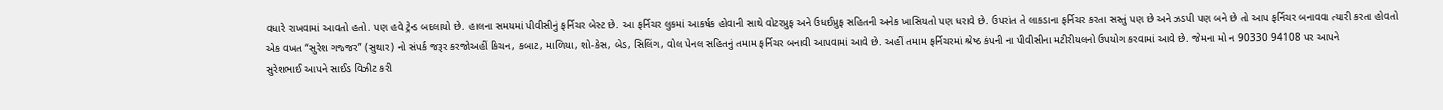વધારે રાખવામાં આવતો હતો. પણ હવે ટ્રેન્ડ બદલાયો છે. હાલના સમયમાં પીવીસીનું ફર્નિચર બેસ્ટ છે. આ ફર્નિચર લુકમાં આકર્ષક હોવાની સાથે વોટરપ્રુફ અને ઉધઈપ્રુફ સહિતની અનેક ખાસિયતો પણ ધરાવે છે. ઉપરાંત તે લાકડાના ફર્નિચર કરતા સસ્તું પણ છે અને ઝડપી પણ બને છે તો આપ ફર્નિચર બનાવવા ત્યારી કરતા હોવતો એક વખત “સુરેશ ગજ્જર” (સુથાર) નો સંપર્ક જરૂર કરજોઅહીં કિચન, કબાટ, માળિયા, શો-કેસ, બેડ, સિલિંગ, વોલ પેનલ સહિતનું તમામ ફર્નિચર બનાવી આપવામાં આવે છે. અહીં તમામ ફર્નિચરમાં શ્રેષ્ઠ કંપની ના પીવીસીના મટીરીયલનો ઉપયોગ કરવામાં આવે છે. જેમના મો ન 90330 94108 પર આપને
સુરેશભાઈ આપને સાઈડ વિઝીટ કરી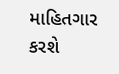માહિતગાર કરશે